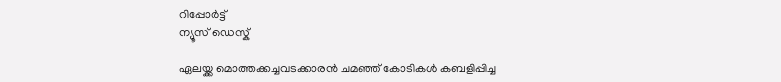റിപ്പോര്‍ട്ട്
ന്യൂസ് ഡെസ്ക്

ഏലയ്ക്ക മൊത്തക്കച്ചവടക്കാരന്‍ ചമഞ്ഞ് കോടികള്‍ കബളിപ്പിച്ച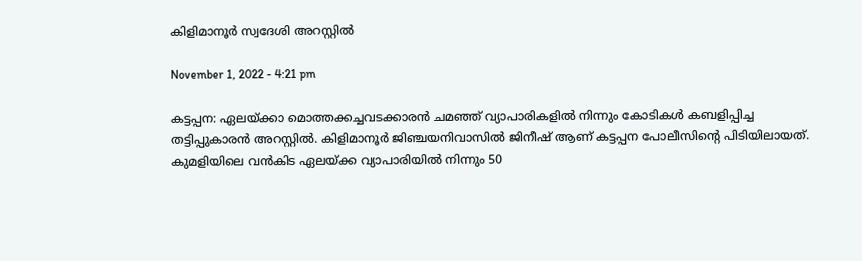കിളിമാനൂര്‍ സ്വദേശി അറസ്റ്റില്‍

November 1, 2022 - 4:21 pm

കട്ടപ്പന: ഏലയ്ക്കാ മൊത്തക്കച്ചവടക്കാരന്‍ ചമഞ്ഞ് വ്യാപാരികളില്‍ നിന്നും കോടികള്‍ കബളിപ്പിച്ച തട്ടിപ്പുകാരന്‍ അറസ്റ്റില്‍. കിളിമാനൂര്‍ ജിഞ്ചയനിവാസില്‍ ജിനീഷ് ആണ് കട്ടപ്പന പോലീസിന്റെ പിടിയിലായത്. കുമളിയിലെ വന്‍കിട ഏലയ്ക്ക വ്യാപാരിയില്‍ നിന്നും 50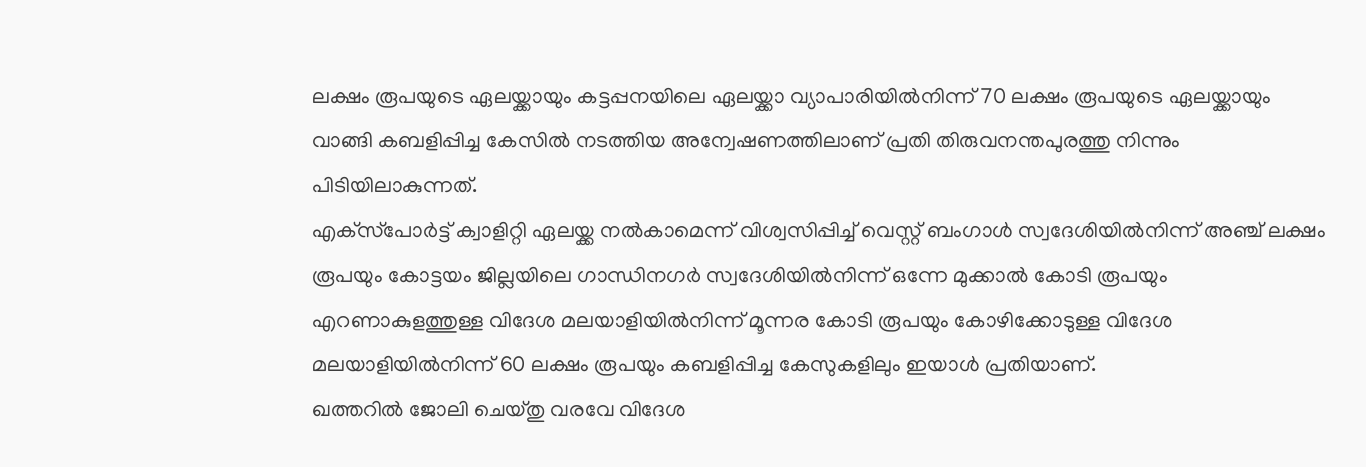ലക്ഷം രൂപയുടെ ഏലയ്ക്കായും കട്ടപ്പനയിലെ ഏലയ്ക്കാ വ്യാപാരിയില്‍നിന്ന് 70 ലക്ഷം രൂപയുടെ ഏലയ്ക്കായും വാങ്ങി കബളിപ്പിച്ച കേസില്‍ നടത്തിയ അന്വേഷണത്തിലാണ് പ്രതി തിരുവനന്തപുരത്തു നിന്നും പിടിയിലാകുന്നത്.
എക്‌സ്‌പോര്‍ട്ട് ക്വാളിറ്റി ഏലയ്ക്ക നല്‍കാമെന്ന് വിശ്വസിപ്പിച്ച് വെസ്റ്റ് ബംഗാള്‍ സ്വദേശിയില്‍നിന്ന് അഞ്ച് ലക്ഷം രൂപയും കോട്ടയം ജില്ലയിലെ ഗാന്ധിനഗര്‍ സ്വദേശിയില്‍നിന്ന് ഒന്നേ മുക്കാല്‍ കോടി രൂപയും എറണാകുളത്തുള്ള വിദേശ മലയാളിയില്‍നിന്ന് മൂന്നര കോടി രൂപയും കോഴിക്കോടുള്ള വിദേശ മലയാളിയില്‍നിന്ന് 60 ലക്ഷം രൂപയും കബളിപ്പിച്ച കേസുകളിലും ഇയാള്‍ പ്രതിയാണ്.
ഖത്തറില്‍ ജോലി ചെയ്തു വരവേ വിദേശ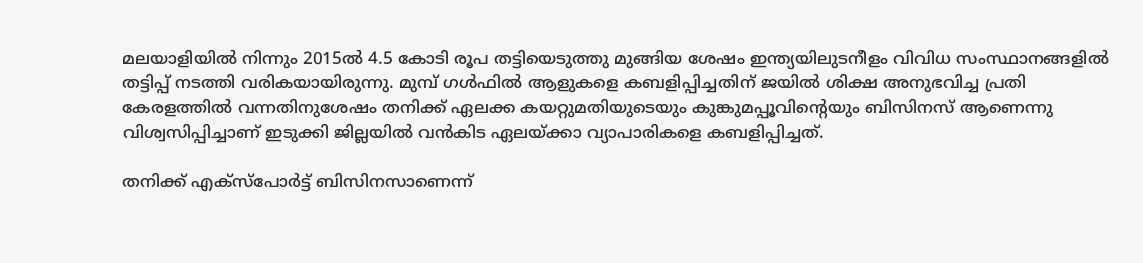മലയാളിയില്‍ നിന്നും 2015ല്‍ 4.5 കോടി രൂപ തട്ടിയെടുത്തു മുങ്ങിയ ശേഷം ഇന്ത്യയിലുടനീളം വിവിധ സംസ്ഥാനങ്ങളില്‍ തട്ടിപ്പ് നടത്തി വരികയായിരുന്നു. മുമ്പ് ഗള്‍ഫില്‍ ആളുകളെ കബളിപ്പിച്ചതിന് ജയില്‍ ശിക്ഷ അനുഭവിച്ച പ്രതി കേരളത്തില്‍ വന്നതിനുശേഷം തനിക്ക് ഏലക്ക കയറ്റുമതിയുടെയും കുങ്കുമപ്പൂവിന്റെയും ബിസിനസ് ആണെന്നു വിശ്വസിപ്പിച്ചാണ് ഇടുക്കി ജില്ലയില്‍ വന്‍കിട ഏലയ്ക്കാ വ്യാപാരികളെ കബളിപ്പിച്ചത്.

തനിക്ക് എക്‌സ്‌പോര്‍ട്ട് ബിസിനസാണെന്ന്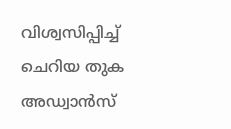വിശ്വസിപ്പിച്ച് ചെറിയ തുക അഡ്വാന്‍സ്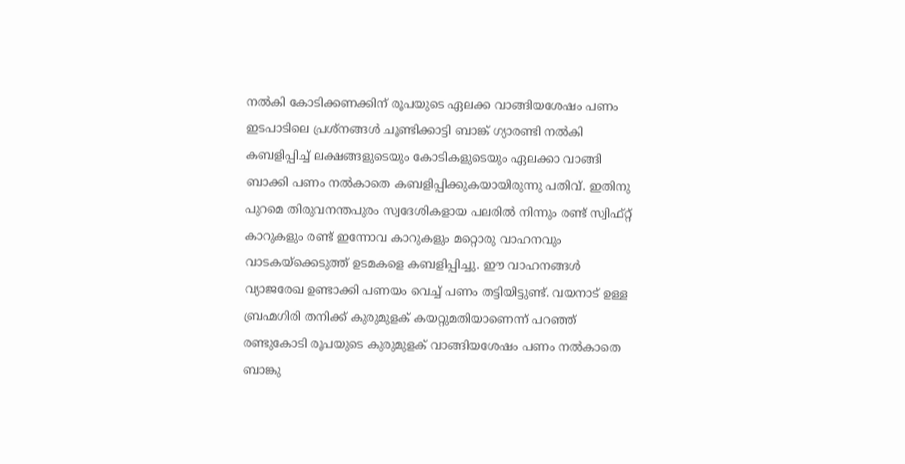നല്‍കി കോടിക്കണക്കിന് രൂപയുടെ ഏലക്ക വാങ്ങിയശേഷം പണം ഇടപാടിലെ പ്രശ്‌നങ്ങള്‍ ചൂണ്ടിക്കാട്ടി ബാങ്ക് ഗ്യാരണ്ടി നല്‍കി കബളിപ്പിച്ച് ലക്ഷങ്ങളുടെയും കോടികളുടെയും ഏലക്കാ വാങ്ങി ബാക്കി പണം നല്‍കാതെ കബളിപ്പിക്കുകയായിരുന്നു പതിവ്. ഇതിനു പുറമെ തിരുവനന്തപുരം സ്വദേശികളായ പലരില്‍ നിന്നും രണ്ട് സ്വിഫ്റ്റ് കാറുകളും രണ്ട് ഇന്നോവ കാറുകളും മറ്റൊരു വാഹനവും വാടകയ്‌ക്കെടുത്ത് ഉടമകളെ കബളിപ്പിച്ചു. ഈ വാഹനങ്ങള്‍ വ്യാജരേഖ ഉണ്ടാക്കി പണയം വെച്ച് പണം തട്ടിയിട്ടുണ്ട്. വയനാട് ഉള്ള ബ്രഹ്മഗിരി തനിക്ക് കുരുമുളക് കയറ്റുമതിയാണെന്ന് പറഞ്ഞ് രണ്ടുകോടി രൂപയുടെ കുരുമുളക് വാങ്ങിയശേഷം പണം നല്‍കാതെ ബാങ്കു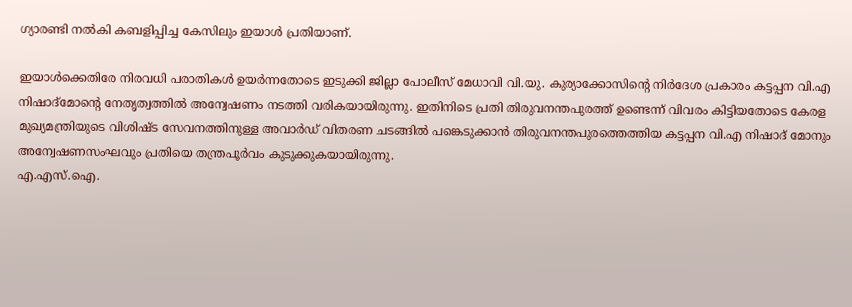ഗ്യാരണ്ടി നല്‍കി കബളിപ്പിച്ച കേസിലും ഇയാള്‍ പ്രതിയാണ്.

ഇയാള്‍ക്കെതിരേ നിരവധി പരാതികള്‍ ഉയര്‍ന്നതോടെ ഇടുക്കി ജില്ലാ പോലീസ് മേധാവി വി.യു. കുര്യാക്കോസിന്റെ നിര്‍ദേശ പ്രകാരം കട്ടപ്പന വി.എ നിഷാദ്‌മോന്റെ നേതൃത്വത്തില്‍ അന്വേഷണം നടത്തി വരികയായിരുന്നു. ഇതിനിടെ പ്രതി തിരുവനന്തപുരത്ത് ഉണ്ടെന്ന് വിവരം കിട്ടിയതോടെ കേരള മുഖ്യമന്ത്രിയുടെ വിശിഷ്ട സേവനത്തിനുള്ള അവാര്‍ഡ് വിതരണ ചടങ്ങില്‍ പങ്കെടുക്കാന്‍ തിരുവനന്തപുരത്തെത്തിയ കട്ടപ്പന വി.എ നിഷാദ് മോനും അന്വേഷണസംഘവും പ്രതിയെ തന്ത്രപൂര്‍വം കുടുക്കുകയായിരുന്നു.
എ.എസ്.ഐ.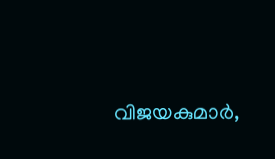വിജയകുമാര്‍,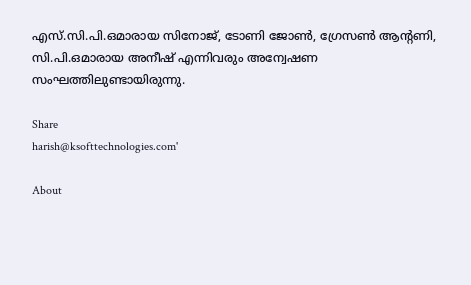എസ്.സി.പി.ഒമാരായ സിനോജ്, ടോണി ജോണ്‍, ഗ്രേസണ്‍ ആന്റണി, സി.പി.ഒമാരായ അനീഷ് എന്നിവരും അന്വേഷണ സംഘത്തിലുണ്ടായിരുന്നു.

Share
harish@ksofttechnologies.com'

About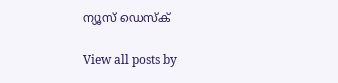ന്യൂസ് ഡെസ്ക്

View all posts by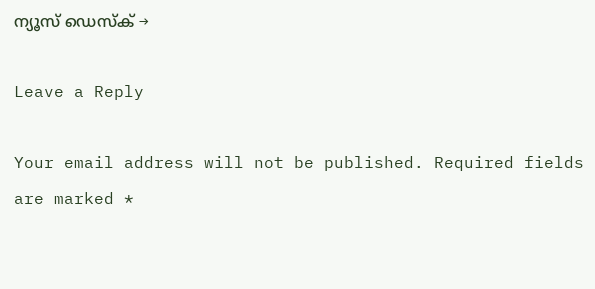ന്യൂസ് ഡെസ്ക് →

Leave a Reply

Your email address will not be published. Required fields are marked *